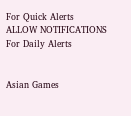For Quick Alerts
ALLOW NOTIFICATIONS
For Daily Alerts


Asian Games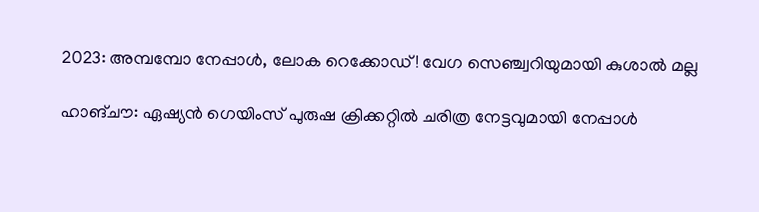2023: അമ്പമ്പോ നേപ്പാള്‍, ലോക റെക്കോഡ്! വേഗ സെഞ്ച്വറിയുമായി കുശാല്‍ മല്ല

ഹാങ്ചൗ: ഏഷ്യന്‍ ഗെയിംസ് പുരുഷ ക്രിക്കറ്റില്‍ ചരിത്ര നേട്ടവുമായി നേപ്പാള്‍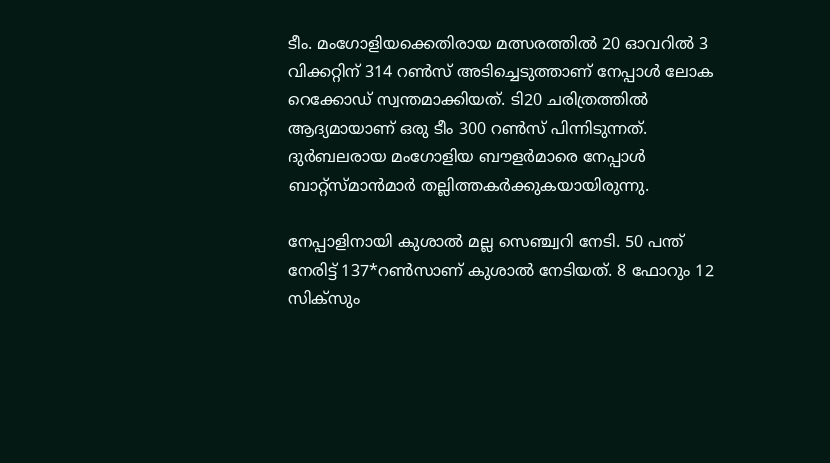ടീം. മംഗോളിയക്കെതിരായ മത്സരത്തില്‍ 20 ഓവറില്‍ 3 വിക്കറ്റിന് 314 റണ്‍സ് അടിച്ചെടുത്താണ് നേപ്പാള്‍ ലോക റെക്കോഡ് സ്വന്തമാക്കിയത്. ടി20 ചരിത്രത്തില്‍ ആദ്യമായാണ് ഒരു ടീം 300 റണ്‍സ് പിന്നിടുന്നത്. ദുര്‍ബലരായ മംഗോളിയ ബൗളര്‍മാരെ നേപ്പാള്‍ ബാറ്റ്‌സ്മാന്‍മാര്‍ തല്ലിത്തകര്‍ക്കുകയായിരുന്നു.

നേപ്പാളിനായി കുശാല്‍ മല്ല സെഞ്ച്വറി നേടി. 50 പന്ത് നേരിട്ട് 137*റണ്‍സാണ് കുശാല്‍ നേടിയത്. 8 ഫോറും 12 സിക്‌സും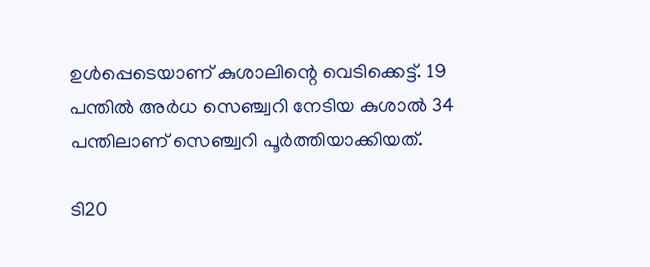ഉള്‍പ്പെടെയാണ് കുശാലിന്റെ വെടിക്കെട്ട്. 19 പന്തില്‍ അര്‍ധ സെഞ്ച്വറി നേടിയ കുശാല്‍ 34 പന്തിലാണ് സെഞ്ച്വറി പൂര്‍ത്തിയാക്കിയത്.

ടി20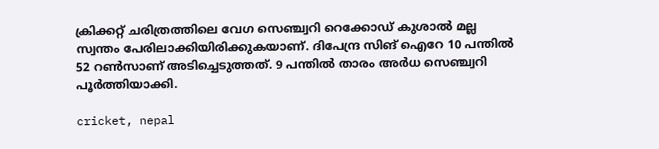ക്രിക്കറ്റ് ചരിത്രത്തിലെ വേഗ സെഞ്ച്വറി റെക്കോഡ് കുശാല്‍ മല്ല സ്വന്തം പേരിലാക്കിയിരിക്കുകയാണ്. ദിപേന്ദ്ര സിങ് ഐറേ 10 പന്തില്‍ 52 റണ്‍സാണ് അടിച്ചെടുത്തത്. 9 പന്തില്‍ താരം അര്‍ധ സെഞ്ച്വറി പൂര്‍ത്തിയാക്കി.

cricket, nepal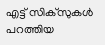എട്ട് സിക്‌സുകള്‍ പറത്തിയ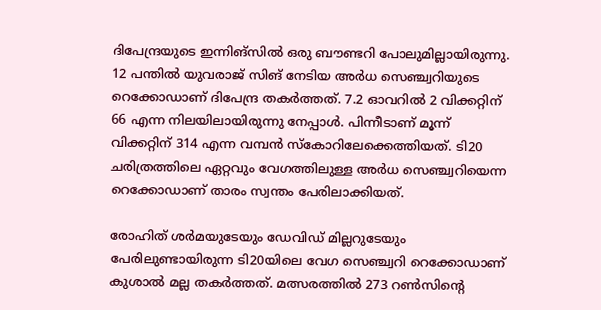ദിപേന്ദ്രയുടെ ഇന്നിങ്‌സില്‍ ഒരു ബൗണ്ടറി പോലുമില്ലായിരുന്നു. 12 പന്തില്‍ യുവരാജ് സിങ് നേടിയ അര്‍ധ സെഞ്ച്വറിയുടെ റെക്കോഡാണ് ദിപേന്ദ്ര തകര്‍ത്തത്. 7.2 ഓവറില്‍ 2 വിക്കറ്റിന് 66 എന്ന നിലയിലായിരുന്നു നേപ്പാള്‍. പിന്നീടാണ് മൂന്ന് വിക്കറ്റിന് 314 എന്ന വമ്പന്‍ സ്‌കോറിലേക്കെത്തിയത്. ടി20 ചരിത്രത്തിലെ ഏറ്റവും വേഗത്തിലുള്ള അര്‍ധ സെഞ്ച്വറിയെന്ന റെക്കോഡാണ് താരം സ്വന്തം പേരിലാക്കിയത്.

രോഹിത് ശര്‍മയുടേയും ഡേവിഡ് മില്ലറുടേയും പേരിലുണ്ടായിരുന്ന ടി20യിലെ വേഗ സെഞ്ച്വറി റെക്കോഡാണ് കുശാല്‍ മല്ല തകര്‍ത്തത്. മത്സരത്തില്‍ 273 റണ്‍സിന്റെ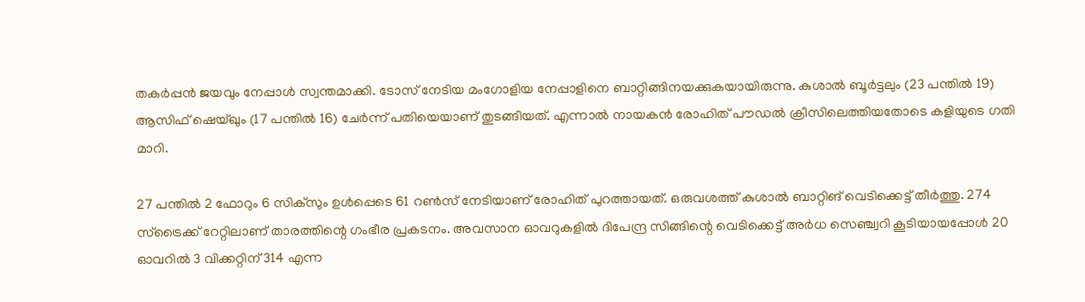തകര്‍പ്പന്‍ ജയവും നേപ്പാള്‍ സ്വന്തമാക്കി. ടോസ് നേടിയ മംഗോളിയ നേപ്പാളിനെ ബാറ്റിങ്ങിനയക്കുകയായിരുന്നു. കുശാല്‍ ബൂര്‍ട്ടലും (23 പന്തില്‍ 19) ആസിഫ് ഷെയ്ഖും (17 പന്തില്‍ 16) ചേര്‍ന്ന് പതിയെയാണ് തുടങ്ങിയത്. എന്നാല്‍ നായകന്‍ രോഹിത് പൗഡല്‍ ക്രീസിലെത്തിയതോടെ കളിയുടെ ഗതി മാറി.

27 പന്തില്‍ 2 ഫോറും 6 സിക്‌സും ഉള്‍പ്പെടെ 61 റണ്‍സ് നേടിയാണ് രോഹിത് പുറത്തായത്. ഒരുവശത്ത് കുശാല്‍ ബാറ്റിങ് വെടിക്കെട്ട് തീര്‍ത്തു. 274 സ്‌ട്രൈക്ക് റേറ്റിലാണ് താരത്തിന്റെ ഗംഭീര പ്രകടനം. അവസാന ഓവറുകളില്‍ ദിപേന്ദ്ര സിങ്ങിന്റെ വെടിക്കെട്ട് അര്‍ധ സെഞ്ച്വറി കൂടിയായപ്പോള്‍ 20 ഓവറില്‍ 3 വിക്കറ്റിന് 314 എന്ന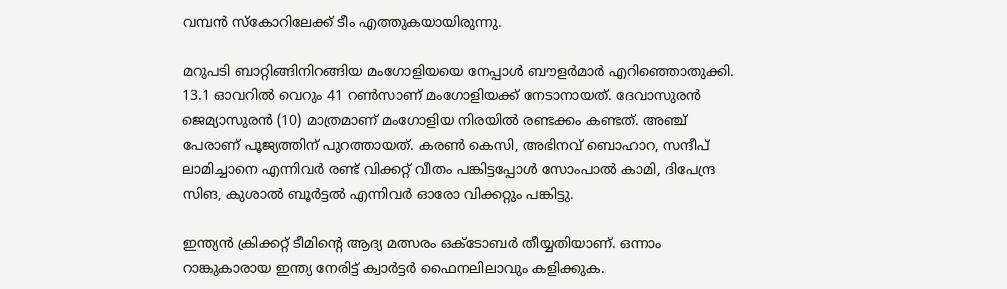വമ്പന്‍ സ്‌കോറിലേക്ക് ടീം എത്തുകയായിരുന്നു.

മറുപടി ബാറ്റിങ്ങിനിറങ്ങിയ മംഗോളിയയെ നേപ്പാള്‍ ബൗളര്‍മാര്‍ എറിഞ്ഞൊതുക്കി. 13.1 ഓവറില്‍ വെറും 41 റണ്‍സാണ് മംഗോളിയക്ക് നേടാനായത്. ദേവാസുരന്‍ ജെമ്യാസുരന്‍ (10) മാത്രമാണ് മംഗോളിയ നിരയില്‍ രണ്ടക്കം കണ്ടത്. അഞ്ച് പേരാണ് പൂജ്യത്തിന് പുറത്തായത്. കരണ്‍ കെസി, അഭിനവ് ബൊഹാറ, സന്ദീപ് ലാമിച്ചാനെ എന്നിവര്‍ രണ്ട് വിക്കറ്റ് വീതം പങ്കിട്ടപ്പോള്‍ സോംപാല്‍ കാമി, ദിപേന്ദ്ര സിങ, കുശാല്‍ ബൂര്‍ട്ടല്‍ എന്നിവര്‍ ഓരോ വിക്കറ്റും പങ്കിട്ടു.

ഇന്ത്യന്‍ ക്രിക്കറ്റ് ടീമിന്റെ ആദ്യ മത്സരം ഒക്ടോബര്‍ തീയ്യതിയാണ്. ഒന്നാം റാങ്കുകാരായ ഇന്ത്യ നേരിട്ട് ക്വാര്‍ട്ടര്‍ ഫൈനലിലാവും കളിക്കുക.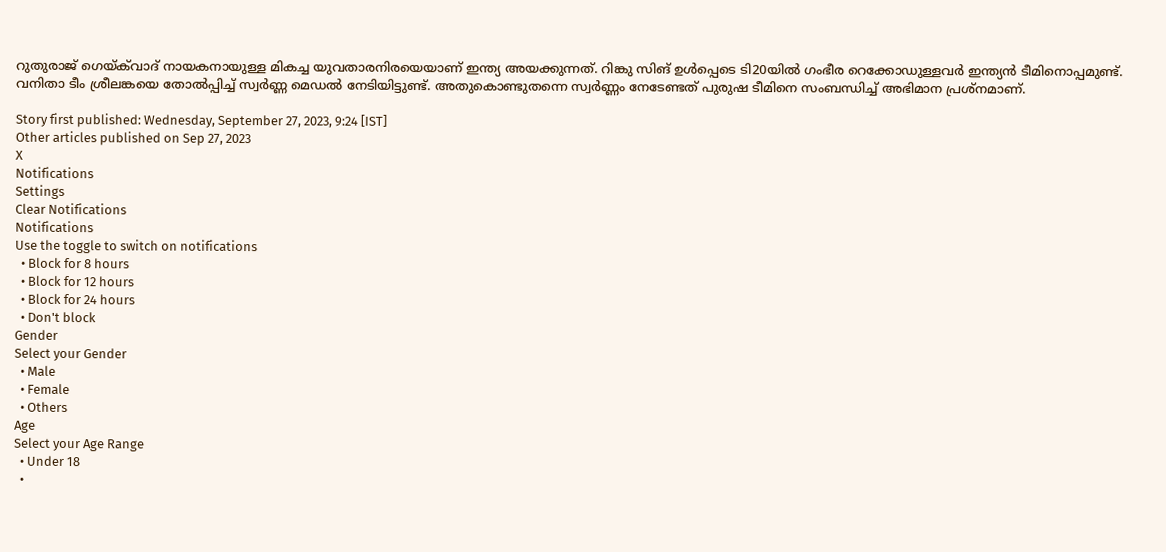റുതുരാജ് ഗെയ്ക്‌വാദ് നായകനായുള്ള മികച്ച യുവതാരനിരയെയാണ് ഇന്ത്യ അയക്കുന്നത്. റിങ്കു സിങ് ഉള്‍പ്പെടെ ടി20യില്‍ ഗംഭീര റെക്കോഡുള്ളവര്‍ ഇന്ത്യന്‍ ടീമിനൊപ്പമുണ്ട്. വനിതാ ടീം ശ്രീലങ്കയെ തോല്‍പ്പിച്ച് സ്വര്‍ണ്ണ മെഡല്‍ നേടിയിട്ടുണ്ട്. അതുകൊണ്ടുതന്നെ സ്വര്‍ണ്ണം നേടേണ്ടത് പുരുഷ ടീമിനെ സംബന്ധിച്ച് അഭിമാന പ്രശ്‌നമാണ്.

Story first published: Wednesday, September 27, 2023, 9:24 [IST]
Other articles published on Sep 27, 2023
X
Notifications
Settings
Clear Notifications
Notifications
Use the toggle to switch on notifications
  • Block for 8 hours
  • Block for 12 hours
  • Block for 24 hours
  • Don't block
Gender
Select your Gender
  • Male
  • Female
  • Others
Age
Select your Age Range
  • Under 18
  •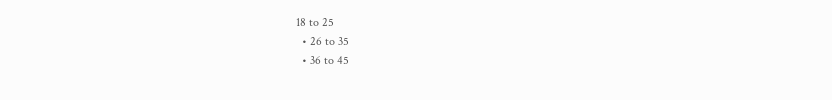18 to 25
  • 26 to 35
  • 36 to 45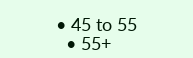• 45 to 55
  • 55+